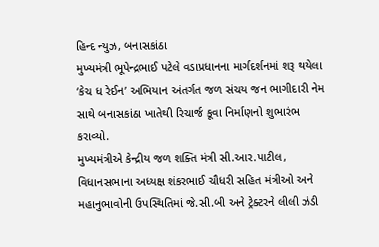હિન્દ ન્યુઝ, બનાસકાંઠા
મુખ્યમંત્રી ભૂપેન્દ્રભાઈ પટેલે વડાપ્રધાનના માર્ગદર્શનમાં શરૂ થયેલા ‘કેચ ધ રેઈન’ અભિયાન અંતર્ગત જળ સંચય જન ભાગીદારી નેમ સાથે બનાસકાંઠા ખાતેથી રિચાર્જ કૂવા નિર્માણનો શુભારંભ કરાવ્યો.
મુખ્યમંત્રીએ કેન્દ્રીય જળ શક્તિ મંત્રી સી.આર.પાટીલ, વિધાનસભાના અધ્યક્ષ શંકરભાઈ ચૌધરી સહિત મંત્રીઓ અને મહાનુભાવોની ઉપસ્થિતિમાં જે.સી.બી અને ટ્રેક્ટરને લીલી ઝંડી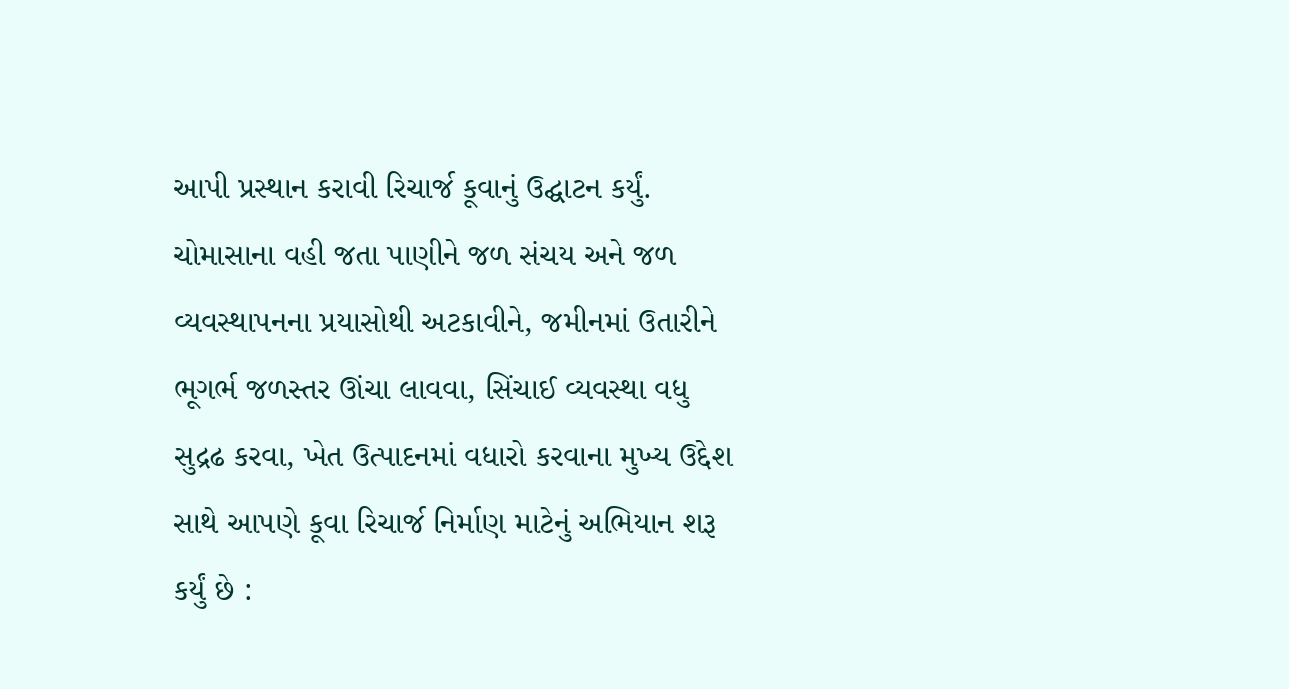આપી પ્રસ્થાન કરાવી રિચાર્જ કૂવાનું ઉદ્ઘાટન કર્યું.
ચોમાસાના વહી જતા પાણીને જળ સંચય અને જળ વ્યવસ્થાપનના પ્રયાસોથી અટકાવીને, જમીનમાં ઉતારીને ભૂગર્ભ જળસ્તર ઊંચા લાવવા, સિંચાઈ વ્યવસ્થા વધુ સુદ્રઢ કરવા, ખેત ઉત્પાદનમાં વધારો કરવાના મુખ્ય ઉદ્દેશ સાથે આપણે કૂવા રિચાર્જ નિર્માણ માટેનું અભિયાન શરૂ કર્યું છે :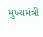મુખ્યમંત્રી